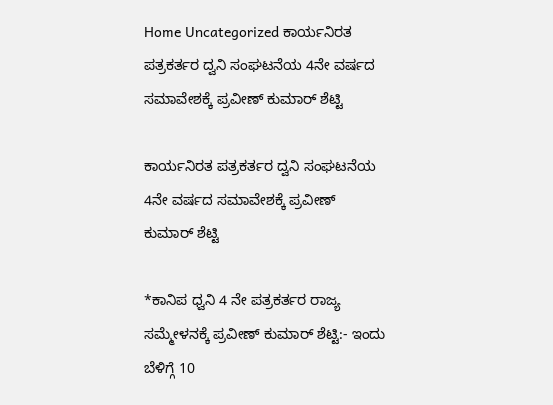Home Uncategorized ಕಾರ್ಯನಿರತ ಪತ್ರಕರ್ತರ ದ್ವನಿ ಸಂಘಟನೆಯ 4ನೇ ವರ್ಷದ ಸಮಾವೇಶಕ್ಕೆ ಪ್ರವೀಣ್ ಕುಮಾರ್ ಶೆಟ್ಟಿ

ಕಾರ್ಯನಿರತ ಪತ್ರಕರ್ತರ ದ್ವನಿ ಸಂಘಟನೆಯ 4ನೇ ವರ್ಷದ ಸಮಾವೇಶಕ್ಕೆ ಪ್ರವೀಣ್ ಕುಮಾರ್ ಶೆಟ್ಟಿ

*ಕಾನಿಪ ಧ್ವನಿ 4 ನೇ ಪತ್ರಕರ್ತರ ರಾಜ್ಯ ಸಮ್ಮೇಳನಕ್ಕೆ ಪ್ರವೀಣ್ ಕುಮಾರ್ ಶೆಟ್ಟಿ:- ಇಂದು ಬೆಳಿಗ್ಗೆ 10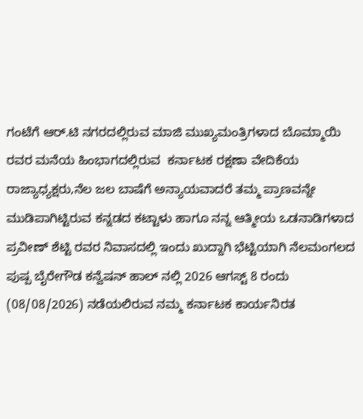ಗಂಟೆಗೆ ಆರ್.ಟಿ ನಗರದಲ್ಲಿರುವ ಮಾಜಿ ಮುಖ್ಯಮಂತ್ರಿಗಳಾದ ಬೊಮ್ಮಾಯಿ ರವರ ಮನೆಯ ಹಿಂಭಾಗದಲ್ಲಿರುವ  ಕರ್ನಾಟಕ ರಕ್ಷಣಾ ವೇದಿಕೆಯ ರಾಜ್ಯಾಧ್ಯಕ್ಷರು,ನೆಲ ಜಲ ಬಾಷೆಗೆ ಅನ್ಯಾಯವಾದರೆ ತಮ್ಮ ಪ್ರಾಣವನ್ನೇ ಮುಡಿಪಾಗಿಟ್ಟಿರುವ ಕನ್ನಡದ ಕಟ್ಟಾಳು ಹಾಗೂ ನನ್ನ ಆತ್ಮೀಯ ಒಡನಾಡಿಗಳಾದ ಪ್ರವೀಣ್ ಶೆಟ್ಟಿ ರವರ ನಿವಾಸದಲ್ಲಿ ಇಂದು ಖುದ್ದಾಗಿ ಭೆಟ್ಟಿಯಾಗಿ ನೆಲಮಂಗಲದ ಪುಷ್ಪ ಬೈರೇಗೌಡ ಕನ್ವೆಷನ್ ಹಾಲ್ ನಲ್ಲಿ 2026 ಆಗಸ್ಟ್ 8 ರಂದು (08/08/2026) ನಡೆಯಲಿರುವ ನಮ್ಮ ಕರ್ನಾಟಕ ಕಾರ್ಯನಿರತ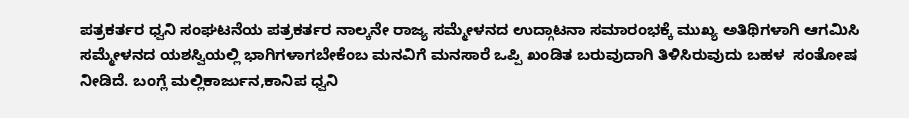ಪತ್ರಕರ್ತರ ಧ್ವನಿ ಸಂಘಟನೆಯ ಪತ್ರಕರ್ತರ ನಾಲ್ಕನೇ ರಾಜ್ಯ ಸಮ್ಮೇಳನದ ಉದ್ಗಾಟನಾ ಸಮಾರಂಭಕ್ಕೆ ಮುಖ್ಯ ಅತಿಥಿಗಳಾಗಿ ಆಗಮಿಸಿ ಸಮ್ಮೇಳನದ ಯಶಸ್ವಿಯಲ್ಲಿ ಭಾಗಿಗಳಾಗಬೇಕೆಂಬ ಮನವಿಗೆ ಮನಸಾರೆ ಒಪ್ಪಿ ಖಂಡಿತ ಬರುವುದಾಗಿ ತಿಳಿಸಿರುವುದು ಬಹಳ  ಸಂತೋಷ ನೀಡಿದೆ. ಬಂಗ್ಲೆ ಮಲ್ಲಿಕಾರ್ಜುನ,ಕಾನಿಪ ಧ್ವನಿ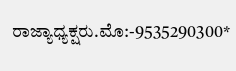ರಾಜ್ಯಾಧ್ಯಕ್ಷರು.ಮೊ:-9535290300*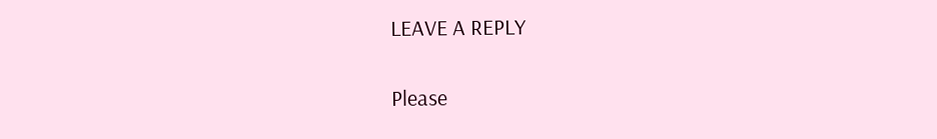LEAVE A REPLY

Please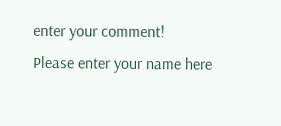enter your comment!
Please enter your name here